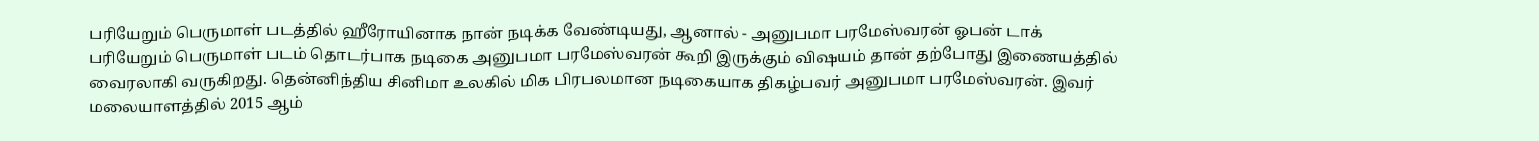பரியேறும் பெருமாள் படத்தில் ஹீரோயினாக நான் நடிக்க வேண்டியது, ஆனால் - அனுபமா பரமேஸ்வரன் ஓபன் டாக்
பரியேறும் பெருமாள் படம் தொடர்பாக நடிகை அனுபமா பரமேஸ்வரன் கூறி இருக்கும் விஷயம் தான் தற்போது இணையத்தில் வைரலாகி வருகிறது. தென்னிந்திய சினிமா உலகில் மிக பிரபலமான நடிகையாக திகழ்பவர் அனுபமா பரமேஸ்வரன். இவர் மலையாளத்தில் 2015 ஆம்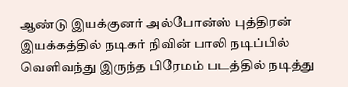ஆண்டு இயக்குனர் அல்போன்ஸ் புத்திரன் இயக்கத்தில் நடிகர் நிவின் பாலி நடிப்பில் வெளிவந்து இருந்த பிரேமம் படத்தில் நடித்து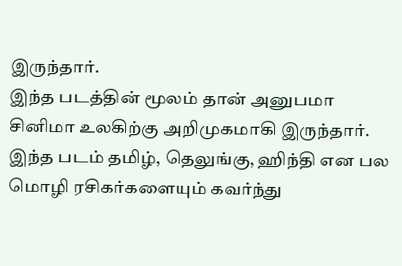இருந்தார்.
இந்த படத்தின் மூலம் தான் அனுபமா சினிமா உலகிற்கு அறிமுகமாகி இருந்தார். இந்த படம் தமிழ், தெலுங்கு, ஹிந்தி என பல மொழி ரசிகர்களையும் கவர்ந்து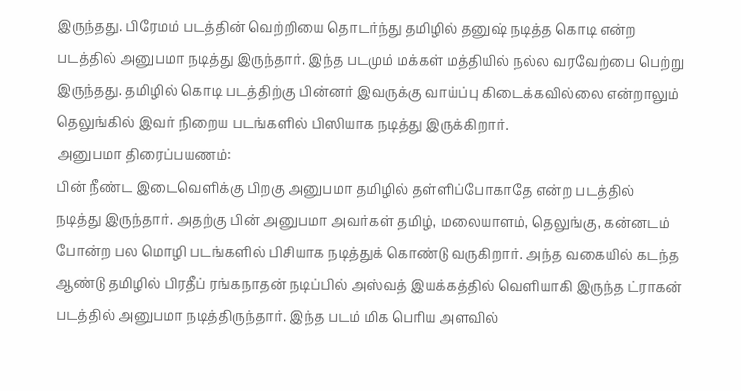இருந்தது. பிரேமம் படத்தின் வெற்றியை தொடர்ந்து தமிழில் தனுஷ் நடித்த கொடி என்ற படத்தில் அனுபமா நடித்து இருந்தார். இந்த படமும் மக்கள் மத்தியில் நல்ல வரவேற்பை பெற்று இருந்தது. தமிழில் கொடி படத்திற்கு பின்னர் இவருக்கு வாய்ப்பு கிடைக்கவில்லை என்றாலும் தெலுங்கில் இவர் நிறைய படங்களில் பிஸியாக நடித்து இருக்கிறார்.
அனுபமா திரைப்பயணம்:
பின் நீண்ட இடைவெளிக்கு பிறகு அனுபமா தமிழில் தள்ளிப்போகாதே என்ற படத்தில் நடித்து இருந்தார். அதற்கு பின் அனுபமா அவர்கள் தமிழ், மலையாளம், தெலுங்கு, கன்னடம் போன்ற பல மொழி படங்களில் பிசியாக நடித்துக் கொண்டு வருகிறார். அந்த வகையில் கடந்த ஆண்டு தமிழில் பிரதீப் ரங்கநாதன் நடிப்பில் அஸ்வத் இயக்கத்தில் வெளியாகி இருந்த ட்ராகன் படத்தில் அனுபமா நடித்திருந்தார். இந்த படம் மிக பெரிய அளவில்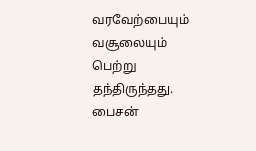வரவேற்பையும் வசூலையும் பெற்று தந்திருந்தது.
பைசன்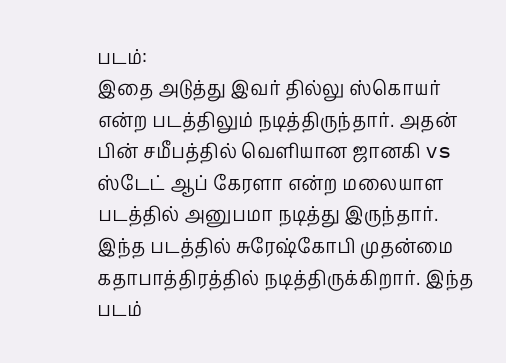படம்:
இதை அடுத்து இவர் தில்லு ஸ்கொயர் என்ற படத்திலும் நடித்திருந்தார். அதன் பின் சமீபத்தில் வெளியான ஜானகி vs ஸ்டேட் ஆப் கேரளா என்ற மலையாள படத்தில் அனுபமா நடித்து இருந்தார். இந்த படத்தில் சுரேஷ்கோபி முதன்மை கதாபாத்திரத்தில் நடித்திருக்கிறார். இந்த படம்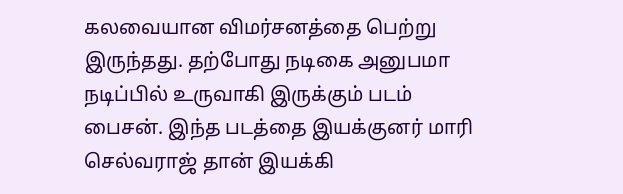கலவையான விமர்சனத்தை பெற்று இருந்தது. தற்போது நடிகை அனுபமா நடிப்பில் உருவாகி இருக்கும் படம் பைசன். இந்த படத்தை இயக்குனர் மாரி செல்வராஜ் தான் இயக்கி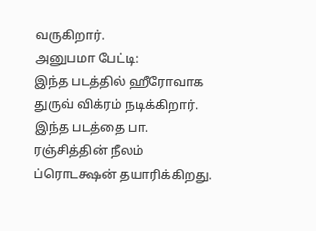வருகிறார்.
அனுபமா பேட்டி:
இந்த படத்தில் ஹீரோவாக துருவ் விக்ரம் நடிக்கிறார். இந்த படத்தை பா. ரஞ்சித்தின் நீலம் ப்ரொடக்ஷன் தயாரிக்கிறது.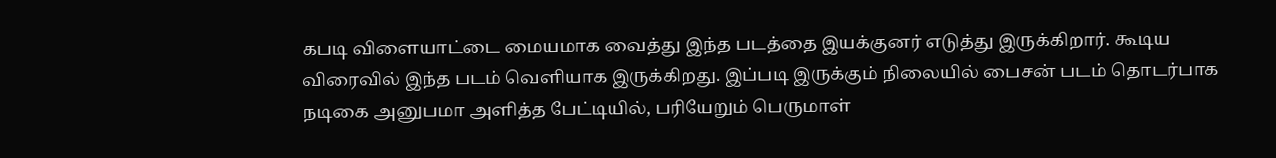கபடி விளையாட்டை மையமாக வைத்து இந்த படத்தை இயக்குனர் எடுத்து இருக்கிறார். கூடிய விரைவில் இந்த படம் வெளியாக இருக்கிறது. இப்படி இருக்கும் நிலையில் பைசன் படம் தொடர்பாக நடிகை அனுபமா அளித்த பேட்டியில், பரியேறும் பெருமாள்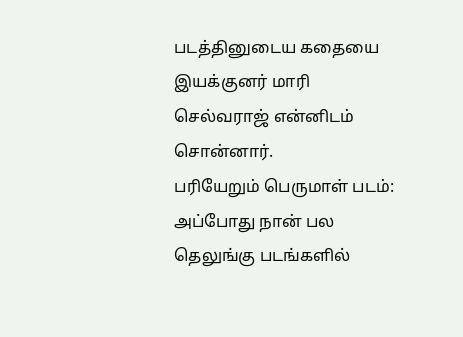படத்தினுடைய கதையை இயக்குனர் மாரி செல்வராஜ் என்னிடம் சொன்னார்.
பரியேறும் பெருமாள் படம்:
அப்போது நான் பல தெலுங்கு படங்களில்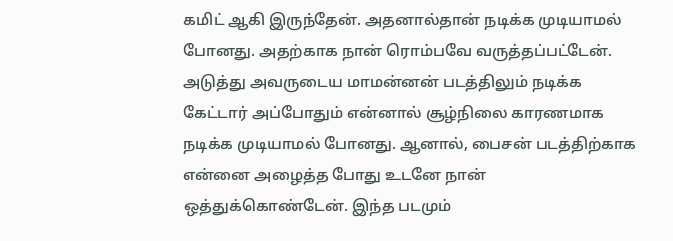கமிட் ஆகி இருந்தேன். அதனால்தான் நடிக்க முடியாமல் போனது. அதற்காக நான் ரொம்பவே வருத்தப்பட்டேன். அடுத்து அவருடைய மாமன்னன் படத்திலும் நடிக்க கேட்டார் அப்போதும் என்னால் சூழ்நிலை காரணமாக நடிக்க முடியாமல் போனது. ஆனால், பைசன் படத்திற்காக என்னை அழைத்த போது உடனே நான் ஒத்துக்கொண்டேன். இந்த படமும்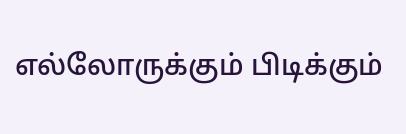எல்லோருக்கும் பிடிக்கும்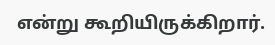என்று கூறியிருக்கிறார்.